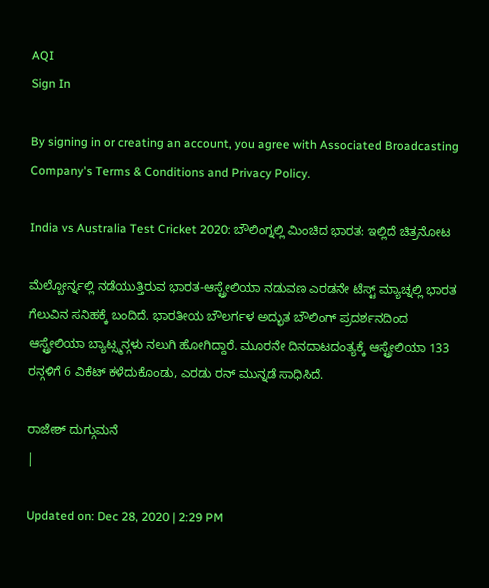AQI
Sign In

By signing in or creating an account, you agree with Associated Broadcasting Company's Terms & Conditions and Privacy Policy.

India vs Australia Test Cricket 2020: ಬೌಲಿಂಗ್ನಲ್ಲಿ ಮಿಂಚಿದ ಭಾರತ: ಇಲ್ಲಿದೆ ಚಿತ್ರನೋಟ

ಮೆಲ್ಬೋರ್ನ್ನಲ್ಲಿ ನಡೆಯುತ್ತಿರುವ ಭಾರತ-ಆಸ್ಟ್ರೇಲಿಯಾ ನಡುವಣ ಎರಡನೇ ಟೆಸ್ಟ್ ಮ್ಯಾಚ್ನಲ್ಲಿ ಭಾರತ ಗೆಲುವಿನ ಸನಿಹಕ್ಕೆ ಬಂದಿದೆ. ಭಾರತೀಯ ಬೌಲರ್ಗಳ ಅದ್ಭುತ ಬೌಲಿಂಗ್ ಪ್ರದರ್ಶನದಿಂದ ಆಸ್ಟ್ರೇಲಿಯಾ ಬ್ಯಾಟ್ಸ್ಮನ್ಗಳು ನಲುಗಿ ಹೋಗಿದ್ದಾರೆ. ಮೂರನೇ ದಿನದಾಟದಂತ್ಯಕ್ಕೆ ಆಸ್ಟ್ರೇಲಿಯಾ 133 ರನ್ಗಳಿಗೆ 6 ವಿಕೆಟ್ ಕಳೆದುಕೊಂಡು, ಎರಡು ರನ್ ಮುನ್ನಡೆ ಸಾಧಿಸಿದೆ.

ರಾಜೇಶ್ ದುಗ್ಗುಮನೆ
|

Updated on: Dec 28, 2020 | 2:29 PM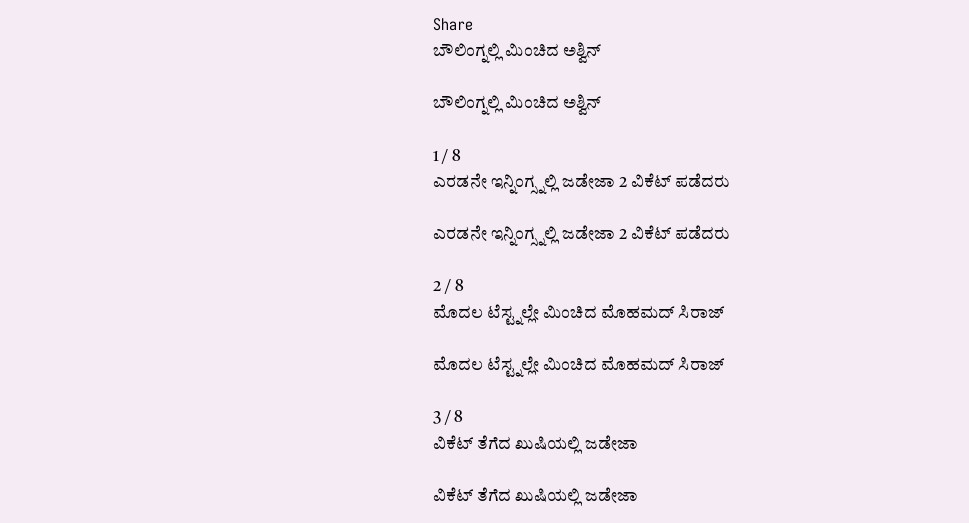Share
ಬೌಲಿಂಗ್ನಲ್ಲಿ ಮಿಂಚಿದ ಅಶ್ವಿನ್

ಬೌಲಿಂಗ್ನಲ್ಲಿ ಮಿಂಚಿದ ಅಶ್ವಿನ್

1 / 8
ಎರಡನೇ ಇನ್ನಿಂಗ್ಸ್ನಲ್ಲಿ ಜಡೇಜಾ 2 ವಿಕೆಟ್ ಪಡೆದರು

ಎರಡನೇ ಇನ್ನಿಂಗ್ಸ್ನಲ್ಲಿ ಜಡೇಜಾ 2 ವಿಕೆಟ್ ಪಡೆದರು

2 / 8
ಮೊದಲ ಟೆಸ್ಟ್ನಲ್ಲೇ ಮಿಂಚಿದ ಮೊಹಮದ್ ಸಿರಾಜ್

ಮೊದಲ ಟೆಸ್ಟ್ನಲ್ಲೇ ಮಿಂಚಿದ ಮೊಹಮದ್ ಸಿರಾಜ್

3 / 8
ವಿಕೆಟ್ ತೆಗೆದ ಖುಷಿಯಲ್ಲಿ ಜಡೇಜಾ

ವಿಕೆಟ್ ತೆಗೆದ ಖುಷಿಯಲ್ಲಿ ಜಡೇಜಾ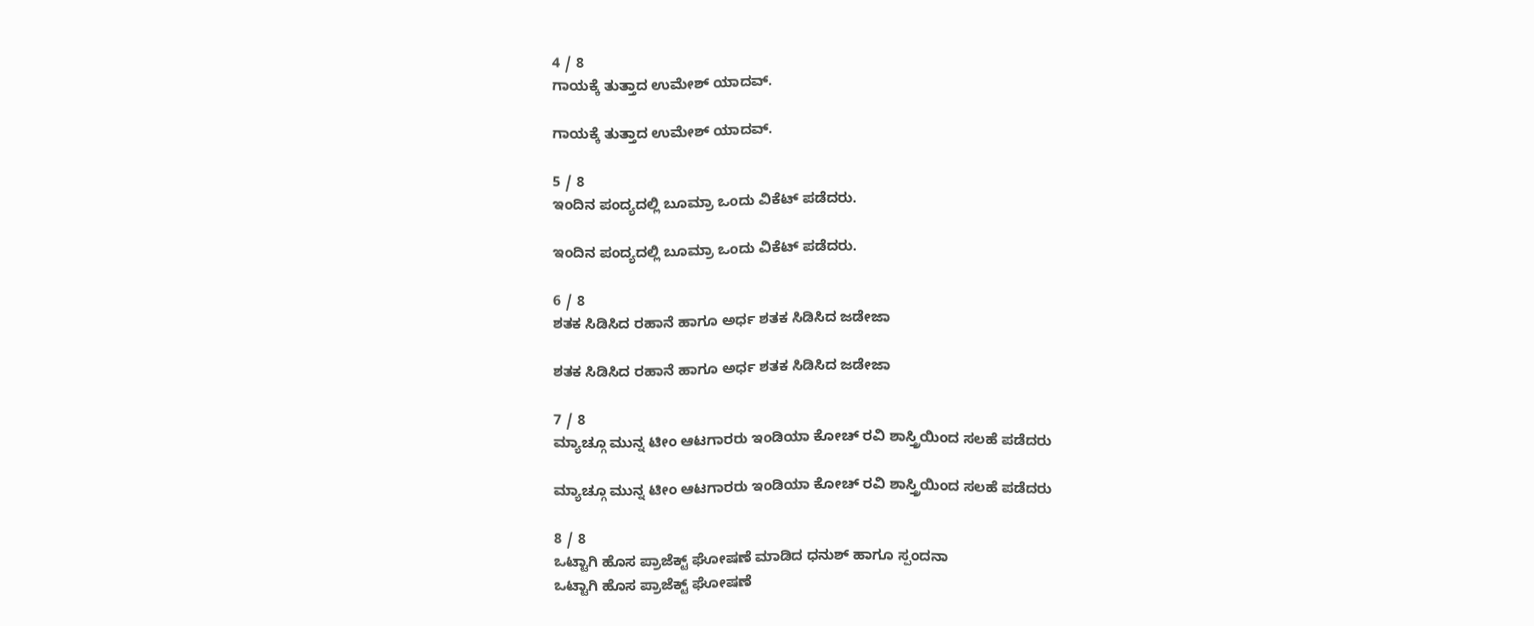4 / 8
ಗಾಯಕ್ಕೆ ತುತ್ತಾದ ಉಮೇಶ್ ಯಾದವ್.

ಗಾಯಕ್ಕೆ ತುತ್ತಾದ ಉಮೇಶ್ ಯಾದವ್.

5 / 8
ಇಂದಿನ ಪಂದ್ಯದಲ್ಲಿ ಬೂಮ್ರಾ ಒಂದು ವಿಕೆಟ್ ಪಡೆದರು.

ಇಂದಿನ ಪಂದ್ಯದಲ್ಲಿ ಬೂಮ್ರಾ ಒಂದು ವಿಕೆಟ್ ಪಡೆದರು.

6 / 8
ಶತಕ ಸಿಡಿಸಿದ ರಹಾನೆ ಹಾಗೂ ಅರ್ಧ ಶತಕ ಸಿಡಿಸಿದ ಜಡೇಜಾ

ಶತಕ ಸಿಡಿಸಿದ ರಹಾನೆ ಹಾಗೂ ಅರ್ಧ ಶತಕ ಸಿಡಿಸಿದ ಜಡೇಜಾ

7 / 8
ಮ್ಯಾಚ್ಗೂ ಮುನ್ನ ಟೀಂ ಆಟಗಾರರು ಇಂಡಿಯಾ ಕೋಚ್ ರವಿ ಶಾಸ್ತ್ರಿಯಿಂದ ಸಲಹೆ ಪಡೆದರು

ಮ್ಯಾಚ್ಗೂ ಮುನ್ನ ಟೀಂ ಆಟಗಾರರು ಇಂಡಿಯಾ ಕೋಚ್ ರವಿ ಶಾಸ್ತ್ರಿಯಿಂದ ಸಲಹೆ ಪಡೆದರು

8 / 8
ಒಟ್ಟಾಗಿ ಹೊಸ ಪ್ರಾಜೆಕ್ಟ್ ಘೋಷಣೆ ಮಾಡಿದ ಧನುಶ್ ಹಾಗೂ ಸ್ಪಂದನಾ
ಒಟ್ಟಾಗಿ ಹೊಸ ಪ್ರಾಜೆಕ್ಟ್ ಘೋಷಣೆ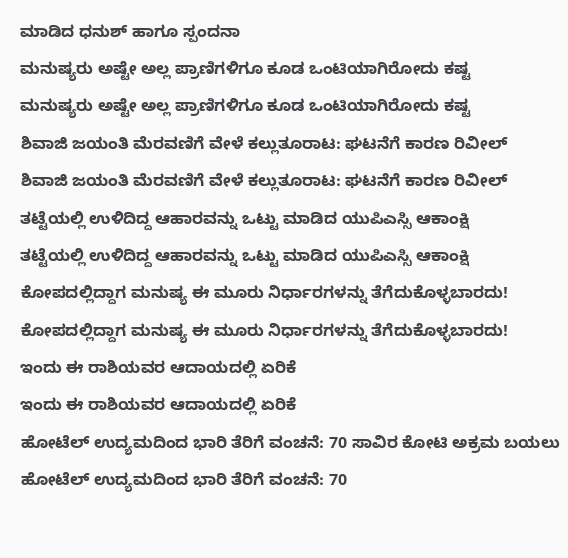ಮಾಡಿದ ಧನುಶ್ ಹಾಗೂ ಸ್ಪಂದನಾ
ಮನುಷ್ಯರು ಅಷ್ಟೇ ಅಲ್ಲ ಪ್ರಾಣಿಗಳಿಗೂ ಕೂಡ ಒಂಟಿಯಾಗಿರೋದು ಕಷ್ಟ
ಮನುಷ್ಯರು ಅಷ್ಟೇ ಅಲ್ಲ ಪ್ರಾಣಿಗಳಿಗೂ ಕೂಡ ಒಂಟಿಯಾಗಿರೋದು ಕಷ್ಟ
ಶಿವಾಜಿ ಜಯಂತಿ ಮೆರವಣಿಗೆ ವೇಳೆ ಕಲ್ಲುತೂರಾಟ: ಘಟನೆಗೆ ಕಾರಣ ರಿವೀಲ್
ಶಿವಾಜಿ ಜಯಂತಿ ಮೆರವಣಿಗೆ ವೇಳೆ ಕಲ್ಲುತೂರಾಟ: ಘಟನೆಗೆ ಕಾರಣ ರಿವೀಲ್
ತಟ್ಟೆಯಲ್ಲಿ ಉಳಿದಿದ್ದ ಆಹಾರವನ್ನು ಒಟ್ಟು ಮಾಡಿದ ಯುಪಿಎಸ್ಸಿ ಆಕಾಂಕ್ಷಿ
ತಟ್ಟೆಯಲ್ಲಿ ಉಳಿದಿದ್ದ ಆಹಾರವನ್ನು ಒಟ್ಟು ಮಾಡಿದ ಯುಪಿಎಸ್ಸಿ ಆಕಾಂಕ್ಷಿ
ಕೋಪದಲ್ಲಿದ್ದಾಗ ಮನುಷ್ಯ ಈ ಮೂರು ನಿರ್ಧಾರಗಳನ್ನು ತೆಗೆದುಕೊಳ್ಳಬಾರದು!
ಕೋಪದಲ್ಲಿದ್ದಾಗ ಮನುಷ್ಯ ಈ ಮೂರು ನಿರ್ಧಾರಗಳನ್ನು ತೆಗೆದುಕೊಳ್ಳಬಾರದು!
ಇಂದು ಈ ರಾಶಿಯವರ ಆದಾಯದಲ್ಲಿ ಏರಿಕೆ
ಇಂದು ಈ ರಾಶಿಯವರ ಆದಾಯದಲ್ಲಿ ಏರಿಕೆ
ಹೋಟೆಲ್ ಉದ್ಯಮದಿಂದ ಭಾರಿ ತೆರಿಗೆ ವಂಚನೆ: 70 ಸಾವಿರ ಕೋಟಿ ಅಕ್ರಮ ಬಯಲು
ಹೋಟೆಲ್ ಉದ್ಯಮದಿಂದ ಭಾರಿ ತೆರಿಗೆ ವಂಚನೆ: 70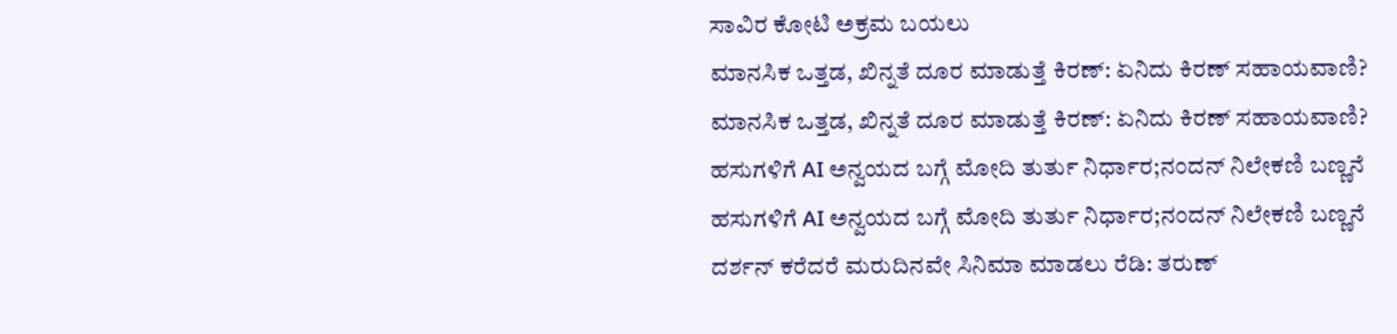ಸಾವಿರ ಕೋಟಿ ಅಕ್ರಮ ಬಯಲು
ಮಾನಸಿಕ ಒತ್ತಡ, ಖಿನ್ನತೆ ದೂರ ಮಾಡುತ್ತೆ ಕಿರಣ್: ಏನಿದು ಕಿರಣ್ ಸಹಾಯವಾಣಿ?
ಮಾನಸಿಕ ಒತ್ತಡ, ಖಿನ್ನತೆ ದೂರ ಮಾಡುತ್ತೆ ಕಿರಣ್: ಏನಿದು ಕಿರಣ್ ಸಹಾಯವಾಣಿ?
ಹಸುಗಳಿಗೆ AI ಅನ್ವಯದ ಬಗ್ಗೆ ಮೋದಿ ತುರ್ತು ನಿರ್ಧಾರ;ನಂದನ್ ನಿಲೇಕಣಿ ಬಣ್ಣನೆ
ಹಸುಗಳಿಗೆ AI ಅನ್ವಯದ ಬಗ್ಗೆ ಮೋದಿ ತುರ್ತು ನಿರ್ಧಾರ;ನಂದನ್ ನಿಲೇಕಣಿ ಬಣ್ಣನೆ
ದರ್ಶನ್ ಕರೆದರೆ ಮರುದಿನವೇ ಸಿನಿಮಾ ಮಾಡಲು ರೆಡಿ: ತರುಣ್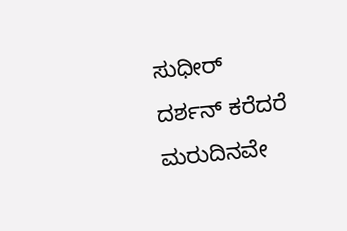ಸುಧೀರ್
ದರ್ಶನ್ ಕರೆದರೆ ಮರುದಿನವೇ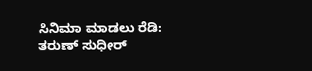ಸಿನಿಮಾ ಮಾಡಲು ರೆಡಿ: ತರುಣ್ ಸುಧೀರ್